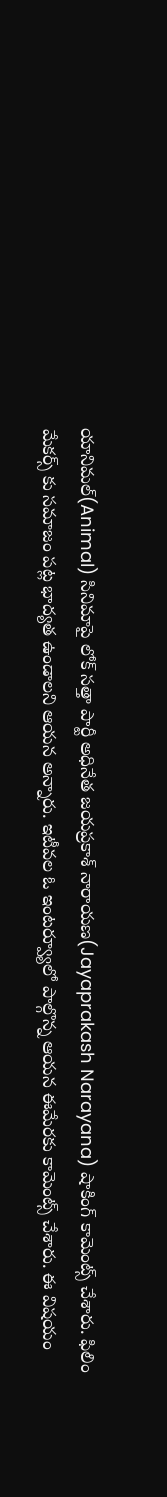యానిమల్(Animal) సినిమాపై లోక్ సత్తా పార్టీ అధినేత జయప్రకాశ్ నారాయణ(Jayaprakash Narayana) షాకింగ్ కామెంట్స్ చేశారు. ఫిలిం మేకర్స్ కు సమాజం పట్ల భాద్యత ఉండాలని ఆయన అన్నారు. ఇటీవల ఓ ఇంటర్వ్యూలో పాల్గొన్న ఆయన ఈమేరకు కామెంట్స్ చేశారు. ఈ విషయం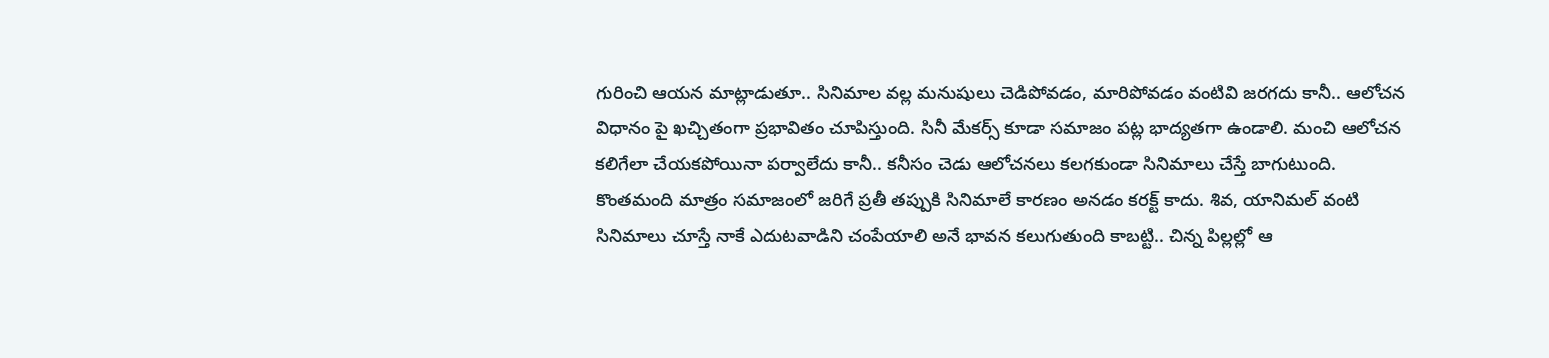గురించి ఆయన మాట్లాడుతూ.. సినిమాల వల్ల మనుషులు చెడిపోవడం, మారిపోవడం వంటివి జరగదు కానీ.. ఆలోచన విధానం పై ఖచ్చితంగా ప్రభావితం చూపిస్తుంది. సినీ మేకర్స్ కూడా సమాజం పట్ల భాద్యతగా ఉండాలి. మంచి ఆలోచన కలిగేలా చేయకపోయినా పర్వాలేదు కానీ.. కనీసం చెడు ఆలోచనలు కలగకుండా సినిమాలు చేస్తే బాగుటుంది.
కొంతమంది మాత్రం సమాజంలో జరిగే ప్రతీ తప్పుకి సినిమాలే కారణం అనడం కరక్ట్ కాదు. శివ, యానిమల్ వంటి సినిమాలు చూస్తే నాకే ఎదుటవాడిని చంపేయాలి అనే భావన కలుగుతుంది కాబట్టి.. చిన్న పిల్లల్లో ఆ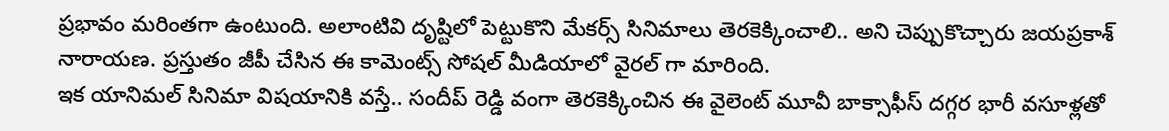ప్రభావం మరింతగా ఉంటుంది. అలాంటివి దృష్టిలో పెట్టుకొని మేకర్స్ సినిమాలు తెరకెక్కించాలి.. అని చెప్పుకొచ్చారు జయప్రకాశ్ నారాయణ. ప్రస్తుతం జీపీ చేసిన ఈ కామెంట్స్ సోషల్ మీడియాలో వైరల్ గా మారింది.
ఇక యానిమల్ సినిమా విషయానికి వస్తే.. సందీప్ రెడ్డి వంగా తెరకెక్కించిన ఈ వైలెంట్ మూవీ బాక్సాఫీస్ దగ్గర భారీ వసూళ్లతో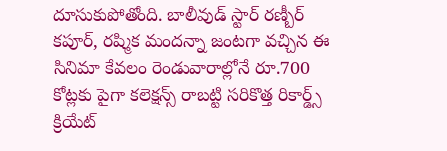దూసుకుపోతోంది. బాలీవుడ్ స్టార్ రణ్బీర్ కపూర్, రష్మిక మందన్నా జంటగా వచ్చిన ఈ సినిమా కేవలం రెండువారాల్లోనే రూ.700 కోట్లకు పైగా కలెక్షన్స్ రాబట్టి సరికొత్త రికార్డ్స్ క్రియేట్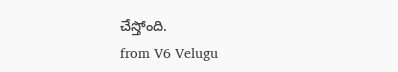చేస్తోంది.
from V6 Velugu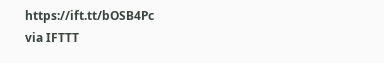https://ift.tt/bOSB4Pc
via IFTTT